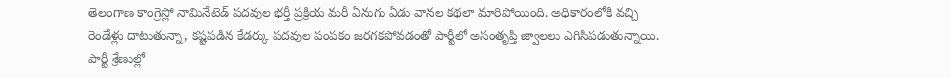తెలంగాణ కాంగ్రెస్లో నామినేటెడ్ పదవుల భర్తీ ప్రక్రియ మరీ ఏనుగు ఏడు వానల కథలా మారిపోయింది. అధికారంలోకి వచ్చి రెండేళ్లు దాటుతున్నా, కష్టపడిన కేడర్కు పదవుల పంపకం జరగకపోవడంతో పార్టీలో అసంతృప్తి జ్వాలలు ఎగిసిపడుతున్నాయి. పార్టీ శ్రేణుల్లో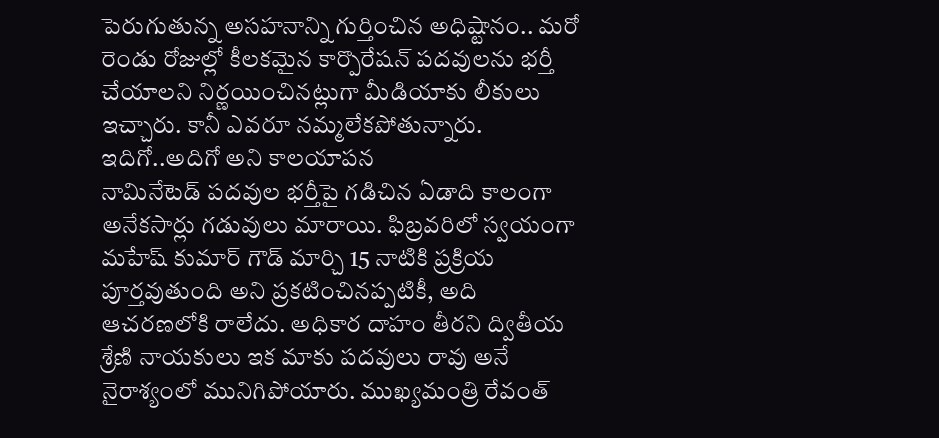పెరుగుతున్న అసహనాన్ని గుర్తించిన అధిష్టానం.. మరో రెండు రోజుల్లో కీలకమైన కార్పొరేషన్ పదవులను భర్తీ చేయాలని నిర్ణయించినట్లుగా మీడియాకు లీకులు ఇచ్చారు. కానీ ఎవరూ నమ్మలేకపోతున్నారు.
ఇదిగో..అదిగో అని కాలయాపన
నామినేటెడ్ పదవుల భర్తీపై గడిచిన ఏడాది కాలంగా అనేకసార్లు గడువులు మారాయి. ఫిబ్రవరిలో స్వయంగా మహేష్ కుమార్ గౌడ్ మార్చి 15 నాటికి ప్రక్రియ పూర్తవుతుంది అని ప్రకటించినప్పటికీ, అది ఆచరణలోకి రాలేదు. అధికార దాహం తీరని ద్వితీయ శ్రేణి నాయకులు ఇక మాకు పదవులు రావు అనే నైరాశ్యంలో మునిగిపోయారు. ముఖ్యమంత్రి రేవంత్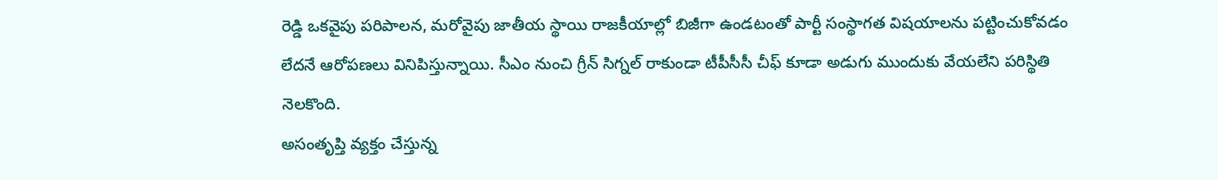రెడ్డి ఒకవైపు పరిపాలన, మరోవైపు జాతీయ స్థాయి రాజకీయాల్లో బిజీగా ఉండటంతో పార్టీ సంస్థాగత విషయాలను పట్టించుకోవడం లేదనే ఆరోపణలు వినిపిస్తున్నాయి. సీఎం నుంచి గ్రీన్ సిగ్నల్ రాకుండా టీపీసీసీ చీఫ్ కూడా అడుగు ముందుకు వేయలేని పరిస్థితి నెలకొంది.
అసంతృప్తి వ్యక్తం చేస్తున్న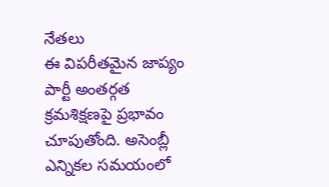నేతలు
ఈ విపరీతమైన జాప్యం పార్టీ అంతర్గత క్రమశిక్షణపై ప్రభావం చూపుతోంది. అసెంబ్లీ ఎన్నికల సమయంలో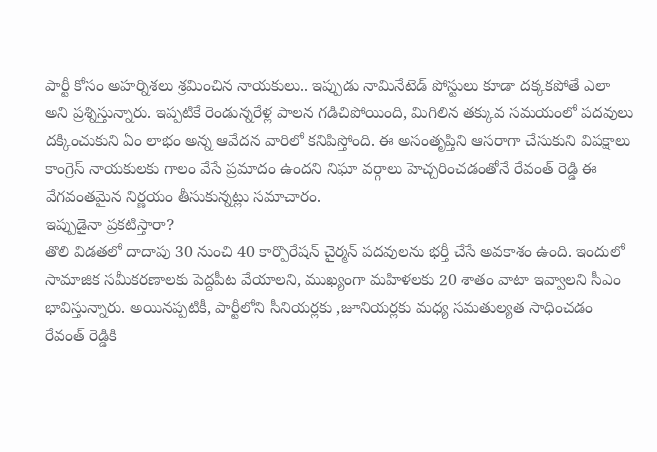పార్టీ కోసం అహర్నిశలు శ్రమించిన నాయకులు.. ఇప్పుడు నామినేటెడ్ పోస్టులు కూడా దక్కకపోతే ఎలా అని ప్రశ్నిస్తున్నారు. ఇప్పటికే రెండున్నరేళ్ల పాలన గడిచిపోయింది, మిగిలిన తక్కువ సమయంలో పదవులు దక్కించుకుని ఏం లాభం అన్న ఆవేదన వారిలో కనిపిస్తోంది. ఈ అసంతృప్తిని ఆసరాగా చేసుకుని విపక్షాలు కాంగ్రెస్ నాయకులకు గాలం వేసే ప్రమాదం ఉందని నిఘా వర్గాలు హెచ్చరించడంతోనే రేవంత్ రెడ్డి ఈ వేగవంతమైన నిర్ణయం తీసుకున్నట్లు సమాచారం.
ఇప్పుడైనా ప్రకటిస్తారా?
తొలి విడతలో దాదాపు 30 నుంచి 40 కార్పొరేషన్ చైర్మన్ పదవులను భర్తీ చేసే అవకాశం ఉంది. ఇందులో సామాజిక సమీకరణాలకు పెద్దపీట వేయాలని, ముఖ్యంగా మహిళలకు 20 శాతం వాటా ఇవ్వాలని సీఎం భావిస్తున్నారు. అయినప్పటికీ, పార్టీలోని సీనియర్లకు ,జూనియర్లకు మధ్య సమతుల్యత సాధించడం రేవంత్ రెడ్డికి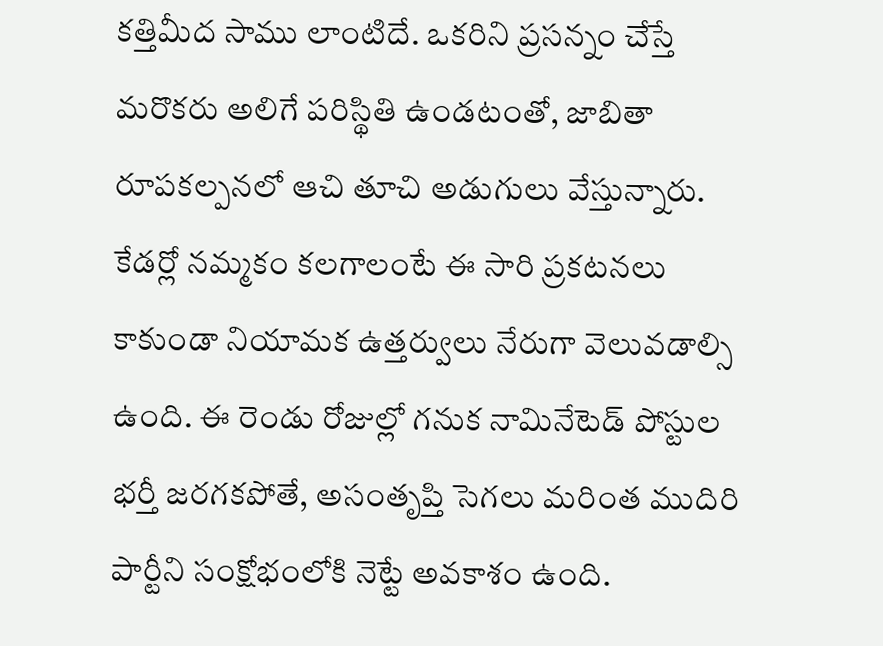కత్తిమీద సాము లాంటిదే. ఒకరిని ప్రసన్నం చేస్తే మరొకరు అలిగే పరిస్థితి ఉండటంతో, జాబితా రూపకల్పనలో ఆచి తూచి అడుగులు వేస్తున్నారు. కేడర్లో నమ్మకం కలగాలంటే ఈ సారి ప్రకటనలు కాకుండా నియామక ఉత్తర్వులు నేరుగా వెలువడాల్సి ఉంది. ఈ రెండు రోజుల్లో గనుక నామినేటెడ్ పోస్టుల భర్తీ జరగకపోతే, అసంతృప్తి సెగలు మరింత ముదిరి పార్టీని సంక్షోభంలోకి నెట్టే అవకాశం ఉంది.